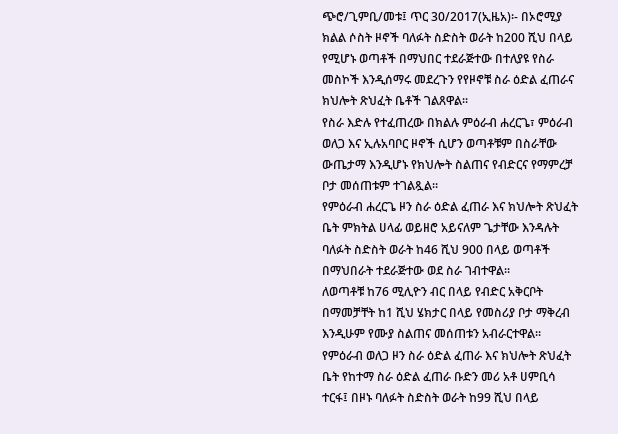ጭሮ/ጊምቢ/መቱ፤ ጥር 30/2017(ኢዜአ)፡- በኦሮሚያ ክልል ሶስት ዞኖች ባለፉት ስድስት ወራት ከ200 ሺህ በላይ የሚሆኑ ወጣቶች በማህበር ተደራጅተው በተለያዩ የስራ መስኮች እንዲሰማሩ መደረጉን የየዞኖቹ ስራ ዕድል ፈጠራና ክህሎት ጽህፈት ቤቶች ገልጸዋል፡፡
የስራ እድሉ የተፈጠረው በክልሉ ምዕራብ ሐረርጌ፣ ምዕራብ ወለጋ እና ኢሉአባቦር ዞኖች ሲሆን ወጣቶቹም በስራቸው ውጤታማ እንዲሆኑ የክህሎት ስልጠና የብድርና የማምረቻ ቦታ መሰጠቱም ተገልጿል።
የምዕራብ ሐረርጌ ዞን ስራ ዕድል ፈጠራ እና ክህሎት ጽህፈት ቤት ምክትል ሀላፊ ወይዘሮ አይናለም ጌታቸው እንዳሉት ባለፉት ስድስት ወራት ከ46 ሺህ 900 በላይ ወጣቶች በማህበራት ተደራጅተው ወደ ስራ ገብተዋል፡፡
ለወጣቶቹ ከ76 ሚሊዮን ብር በላይ የብድር አቅርቦት በማመቻቸት ከ1 ሺህ ሄክታር በላይ የመስሪያ ቦታ ማቅረብ እንዲሁም የሙያ ስልጠና መሰጠቱን አብራርተዋል፡፡
የምዕራብ ወለጋ ዞን ስራ ዕድል ፈጠራ እና ክህሎት ጽህፈት ቤት የከተማ ስራ ዕድል ፈጠራ ቡድን መሪ አቶ ሀምቢሳ ተርፋ፤ በዞኑ ባለፉት ስድስት ወራት ከ99 ሺህ በላይ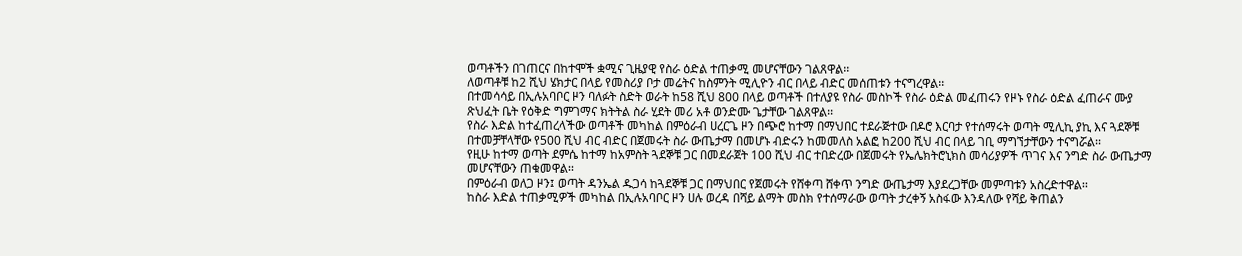ወጣቶችን በገጠርና በከተሞች ቋሚና ጊዜያዊ የስራ ዕድል ተጠቃሚ መሆናቸውን ገልጸዋል፡፡
ለወጣቶቹ ከ2 ሺህ ሄክታር በላይ የመስሪያ ቦታ መሬትና ከስምንት ሚሊዮን ብር በላይ ብድር መሰጠቱን ተናግረዋል፡፡
በተመሳሳይ በኢሉአባቦር ዞን ባለፉት ስድት ወራት ከ58 ሺህ 800 በላይ ወጣቶች በተለያዩ የስራ መስኮች የስራ ዕድል መፈጠሩን የዞኑ የስራ ዕድል ፈጠራና ሙያ ጽህፈት ቤት የዕቅድ ግምገማና ክትትል ስራ ሂደት መሪ አቶ ወንድሙ ጌታቸው ገልጸዋል፡፡
የስራ እድል ከተፈጠረላችው ወጣቶች መካከል በምዕራብ ሀረርጌ ዞን በጭሮ ከተማ በማህበር ተደራጅተው በዶሮ እርባታ የተሰማሩት ወጣት ሚሊኪ ያኪ እና ጓደኞቹ በተመቻቸላቸው የ500 ሺህ ብር ብድር በጀመሩት ስራ ውጤታማ በመሆኑ ብድሩን ከመመለስ አልፎ ከ200 ሺህ ብር በላይ ገቢ ማግኘታቸውን ተናግሯል፡፡
የዚሁ ከተማ ወጣት ደምሴ ከተማ ከአምስት ጓደኞቹ ጋር በመደራጀት 100 ሺህ ብር ተበድረው በጀመሩት የኤሌክትሮኒክስ መሳሪያዎች ጥገና እና ንግድ ስራ ውጤታማ መሆናቸውን ጠቁመዋል፡፡
በምዕራብ ወለጋ ዞን፤ ወጣት ዳንኤል ዱጋሳ ከጓደኞቹ ጋር በማህበር የጀመሩት የሸቀጣ ሸቀጥ ንግድ ውጤታማ እያደረጋቸው መምጣቱን አስረድተዋል፡፡
ከስራ እድል ተጠቃሚዎች መካከል በኢሉአባቦር ዞን ሀሉ ወረዳ በሻይ ልማት መስክ የተሰማራው ወጣት ታረቀኝ አስፋው እንዳለው የሻይ ቅጠልን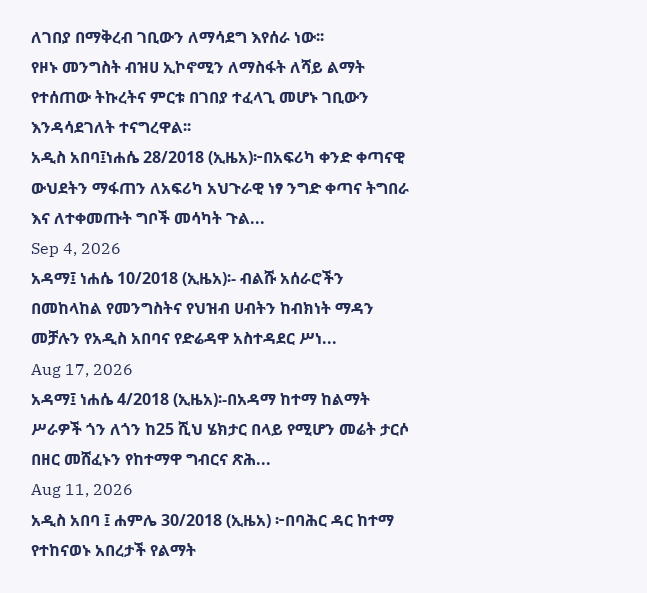ለገበያ በማቅረብ ገቢውን ለማሳደግ እየሰራ ነው፡፡
የዞኑ መንግስት ብዝሀ ኢኮኖሚን ለማስፋት ለሻይ ልማት የተሰጠው ትኩረትና ምርቱ በገበያ ተፈላጊ መሆኑ ገቢውን እንዳሳደገለት ተናግረዋል፡፡
አዲስ አበባ፤ነሐሴ 28/2018 (ኢዜአ)፦በአፍሪካ ቀንድ ቀጣናዊ ውህደትን ማፋጠን ለአፍሪካ አህጉራዊ ነፃ ንግድ ቀጣና ትግበራ እና ለተቀመጡት ግቦች መሳካት ጉል...
Sep 4, 2026
አዳማ፤ ነሐሴ 10/2018 (ኢዜአ)፡- ብልሹ አሰራሮችን በመከላከል የመንግስትና የህዝብ ሀብትን ከብክነት ማዳን መቻሉን የአዲስ አበባና የድሬዳዋ አስተዳደር ሥነ...
Aug 17, 2026
አዳማ፤ ነሐሴ 4/2018 (ኢዜአ)፡-በአዳማ ከተማ ከልማት ሥራዎች ጎን ለጎን ከ25 ሺህ ሄክታር በላይ የሚሆን መሬት ታርሶ በዘር መሸፈኑን የከተማዋ ግብርና ጽሕ...
Aug 11, 2026
አዲስ አበባ ፤ ሐምሌ 30/2018 (ኢዜአ) ፦በባሕር ዳር ከተማ የተከናወኑ አበረታች የልማት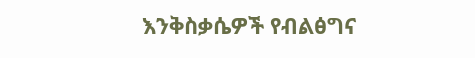እንቅስቃሴዎች የብልፅግና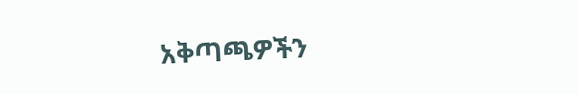አቅጣጫዎችን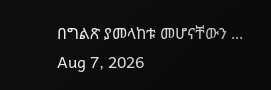በግልጽ ያመላከቱ መሆናቸውን ...
Aug 7, 2026